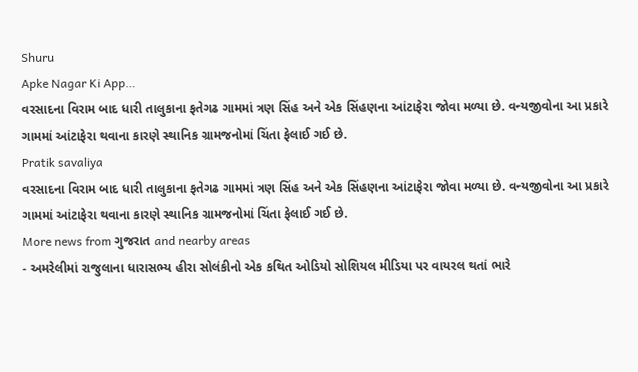Shuru
Apke Nagar Ki App…
વરસાદના વિરામ બાદ ધારી તાલુકાના ફતેગઢ ગામમાં ત્રણ સિંહ અને એક સિંહણના આંટાફેરા જોવા મળ્યા છે. વન્યજીવોના આ પ્રકારે ગામમાં આંટાફેરા થવાના કારણે સ્થાનિક ગ્રામજનોમાં ચિંતા ફેલાઈ ગઈ છે.
Pratik savaliya
વરસાદના વિરામ બાદ ધારી તાલુકાના ફતેગઢ ગામમાં ત્રણ સિંહ અને એક સિંહણના આંટાફેરા જોવા મળ્યા છે. વન્યજીવોના આ પ્રકારે ગામમાં આંટાફેરા થવાના કારણે સ્થાનિક ગ્રામજનોમાં ચિંતા ફેલાઈ ગઈ છે.
More news from ગુજરાત and nearby areas
- અમરેલીમાં રાજુલાના ધારાસભ્ય હીરા સોલંકીનો એક કથિત ઓડિયો સોશિયલ મીડિયા પર વાયરલ થતાં ભારે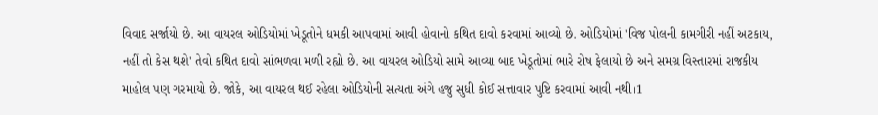વિવાદ સર્જાયો છે. આ વાયરલ ઓડિયોમાં ખેડૂતોને ધમકી આપવામાં આવી હોવાનો કથિત દાવો કરવામાં આવ્યો છે. ઓડિયોમાં 'વિજ પોલની કામગીરી નહીં અટકાય, નહીં તો કેસ થશે' તેવો કથિત દાવો સાંભળવા મળી રહ્યો છે. આ વાયરલ ઓડિયો સામે આવ્યા બાદ ખેડૂતોમાં ભારે રોષ ફેલાયો છે અને સમગ્ર વિસ્તારમાં રાજકીય માહોલ પણ ગરમાયો છે. જોકે, આ વાયરલ થઈ રહેલા ઓડિયોની સત્યતા અંગે હજુ સુધી કોઈ સત્તાવાર પુષ્ટિ કરવામાં આવી નથી।1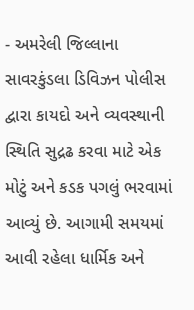- અમરેલી જિલ્લાના સાવરકુંડલા ડિવિઝન પોલીસ દ્વારા કાયદો અને વ્યવસ્થાની સ્થિતિ સુદ્રઢ કરવા માટે એક મોટું અને કડક પગલું ભરવામાં આવ્યું છે. આગામી સમયમાં આવી રહેલા ધાર્મિક અને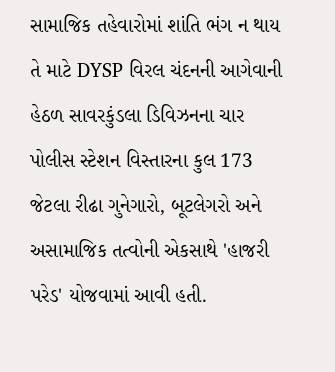સામાજિક તહેવારોમાં શાંતિ ભંગ ન થાય તે માટે DYSP વિરલ ચંદનની આગેવાની હેઠળ સાવરકુંડલા ડિવિઝનના ચાર પોલીસ સ્ટેશન વિસ્તારના કુલ 173 જેટલા રીઢા ગુનેગારો, બૂટલેગરો અને અસામાજિક તત્વોની એકસાથે 'હાજરી પરેડ' યોજવામાં આવી હતી.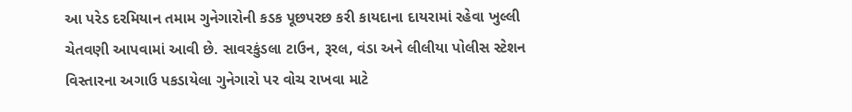આ પરેડ દરમિયાન તમામ ગુનેગારોની કડક પૂછપરછ કરી કાયદાના દાયરામાં રહેવા ખુલ્લી ચેતવણી આપવામાં આવી છે. સાવરકુંડલા ટાઉન, રૂરલ, વંડા અને લીલીયા પોલીસ સ્ટેશન વિસ્તારના અગાઉ પકડાયેલા ગુનેગારો પર વોચ રાખવા માટે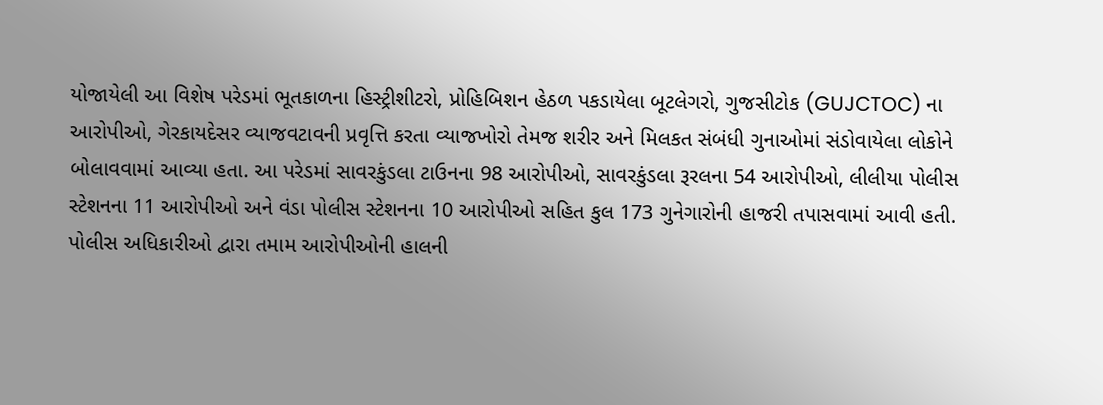યોજાયેલી આ વિશેષ પરેડમાં ભૂતકાળના હિસ્ટ્રીશીટરો, પ્રોહિબિશન હેઠળ પકડાયેલા બૂટલેગરો, ગુજસીટોક (GUJCTOC) ના આરોપીઓ, ગેરકાયદેસર વ્યાજવટાવની પ્રવૃત્તિ કરતા વ્યાજખોરો તેમજ શરીર અને મિલકત સંબંધી ગુનાઓમાં સંડોવાયેલા લોકોને બોલાવવામાં આવ્યા હતા. આ પરેડમાં સાવરકુંડલા ટાઉનના 98 આરોપીઓ, સાવરકુંડલા રૂરલના 54 આરોપીઓ, લીલીયા પોલીસ સ્ટેશનના 11 આરોપીઓ અને વંડા પોલીસ સ્ટેશનના 10 આરોપીઓ સહિત કુલ 173 ગુનેગારોની હાજરી તપાસવામાં આવી હતી. પોલીસ અધિકારીઓ દ્વારા તમામ આરોપીઓની હાલની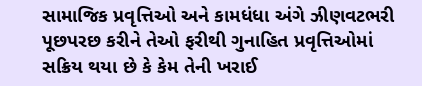સામાજિક પ્રવૃત્તિઓ અને કામધંધા અંગે ઝીણવટભરી પૂછપરછ કરીને તેઓ ફરીથી ગુનાહિત પ્રવૃત્તિઓમાં સક્રિય થયા છે કે કેમ તેની ખરાઈ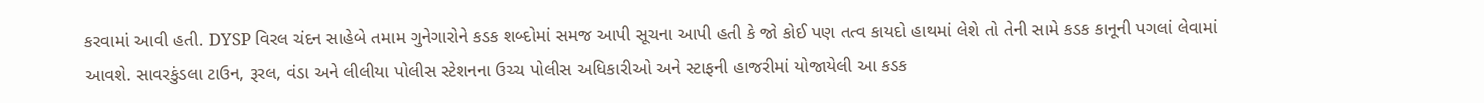કરવામાં આવી હતી. DYSP વિરલ ચંદન સાહેબે તમામ ગુનેગારોને કડક શબ્દોમાં સમજ આપી સૂચના આપી હતી કે જો કોઈ પણ તત્વ કાયદો હાથમાં લેશે તો તેની સામે કડક કાનૂની પગલાં લેવામાં આવશે. સાવરકુંડલા ટાઉન, રૂરલ, વંડા અને લીલીયા પોલીસ સ્ટેશનના ઉચ્ચ પોલીસ અધિકારીઓ અને સ્ટાફની હાજરીમાં યોજાયેલી આ કડક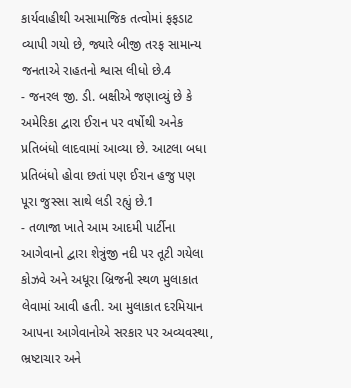કાર્યવાહીથી અસામાજિક તત્વોમાં ફફડાટ વ્યાપી ગયો છે, જ્યારે બીજી તરફ સામાન્ય જનતાએ રાહતનો શ્વાસ લીધો છે.4
- જનરલ જી. ડી. બક્ષીએ જણાવ્યું છે કે અમેરિકા દ્વારા ઈરાન પર વર્ષોથી અનેક પ્રતિબંધો લાદવામાં આવ્યા છે. આટલા બધા પ્રતિબંધો હોવા છતાં પણ ઈરાન હજુ પણ પૂરા જુસ્સા સાથે લડી રહ્યું છે.1
- તળાજા ખાતે આમ આદમી પાર્ટીના આગેવાનો દ્વારા શેત્રુંજી નદી પર તૂટી ગયેલા કોઝવે અને અધૂરા બ્રિજની સ્થળ મુલાકાત લેવામાં આવી હતી. આ મુલાકાત દરમિયાન આપના આગેવાનોએ સરકાર પર અવ્યવસ્થા, ભ્રષ્ટાચાર અને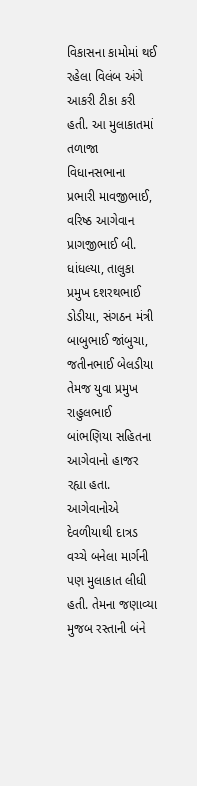વિકાસના કામોમાં થઈ રહેલા વિલંબ અંગે આકરી ટીકા કરી હતી. આ મુલાકાતમાં તળાજા વિધાનસભાના પ્રભારી માવજીભાઈ, વરિષ્ઠ આગેવાન પ્રાગજીભાઈ બી. ધાંધલ્યા, તાલુકા પ્રમુખ દશરથભાઈ ડોડીયા, સંગઠન મંત્રી બાબુભાઈ જાંબુચા, જતીનભાઈ બેલડીયા તેમજ યુવા પ્રમુખ રાહુલભાઈ બાંભણિયા સહિતના આગેવાનો હાજર રહ્યા હતા. આગેવાનોએ દેવળીયાથી દાત્રડ વચ્ચે બનેલા માર્ગની પણ મુલાકાત લીધી હતી. તેમના જણાવ્યા મુજબ રસ્તાની બંને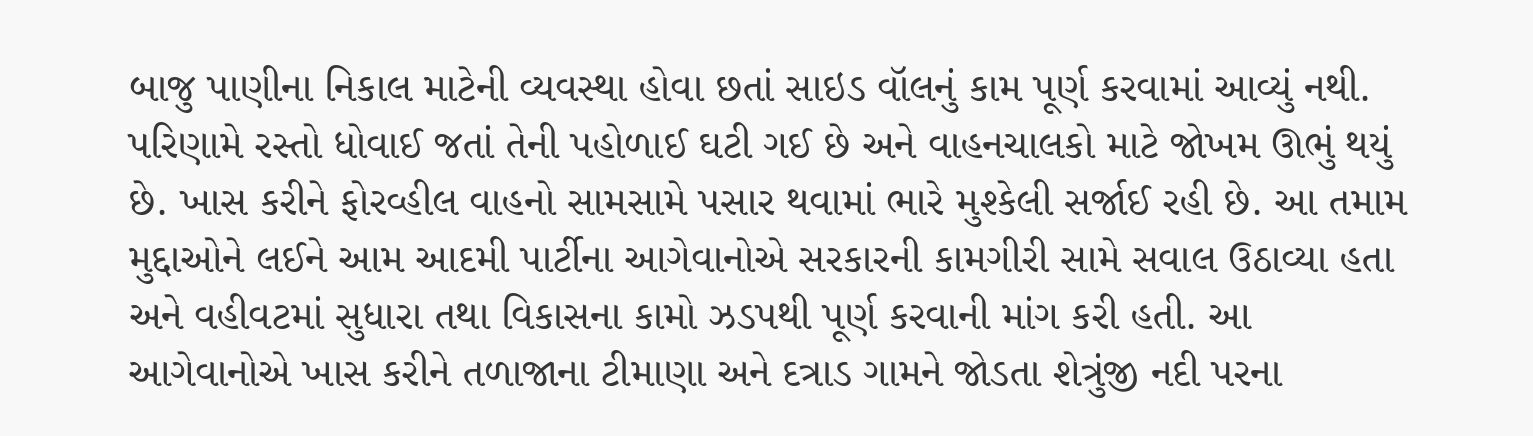બાજુ પાણીના નિકાલ માટેની વ્યવસ્થા હોવા છતાં સાઇડ વૉલનું કામ પૂર્ણ કરવામાં આવ્યું નથી. પરિણામે રસ્તો ધોવાઈ જતાં તેની પહોળાઈ ઘટી ગઈ છે અને વાહનચાલકો માટે જોખમ ઊભું થયું છે. ખાસ કરીને ફોરવ્હીલ વાહનો સામસામે પસાર થવામાં ભારે મુશ્કેલી સર્જાઈ રહી છે. આ તમામ મુદ્દાઓને લઈને આમ આદમી પાર્ટીના આગેવાનોએ સરકારની કામગીરી સામે સવાલ ઉઠાવ્યા હતા અને વહીવટમાં સુધારા તથા વિકાસના કામો ઝડપથી પૂર્ણ કરવાની માંગ કરી હતી. આ આગેવાનોએ ખાસ કરીને તળાજાના ટીમાણા અને દત્રાડ ગામને જોડતા શેત્રુંજી નદી પરના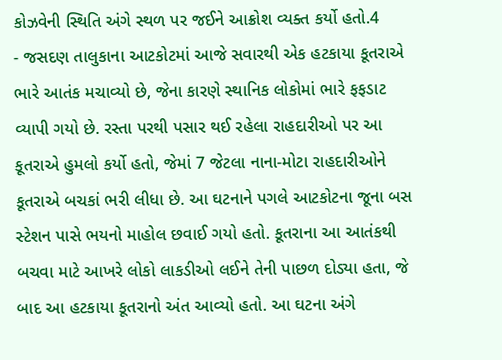કોઝવેની સ્થિતિ અંગે સ્થળ પર જઈને આક્રોશ વ્યક્ત કર્યો હતો.4
- જસદણ તાલુકાના આટકોટમાં આજે સવારથી એક હટકાયા કૂતરાએ ભારે આતંક મચાવ્યો છે, જેના કારણે સ્થાનિક લોકોમાં ભારે ફફડાટ વ્યાપી ગયો છે. રસ્તા પરથી પસાર થઈ રહેલા રાહદારીઓ પર આ કૂતરાએ હુમલો કર્યો હતો, જેમાં 7 જેટલા નાના-મોટા રાહદારીઓને કૂતરાએ બચકાં ભરી લીધા છે. આ ઘટનાને પગલે આટકોટના જૂના બસ સ્ટેશન પાસે ભયનો માહોલ છવાઈ ગયો હતો. કૂતરાના આ આતંકથી બચવા માટે આખરે લોકો લાકડીઓ લઈને તેની પાછળ દોડ્યા હતા, જે બાદ આ હટકાયા કૂતરાનો અંત આવ્યો હતો. આ ઘટના અંગે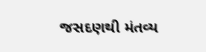જસદણથી મંતવ્ય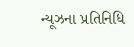ન્યૂઝના પ્રતિનિધિ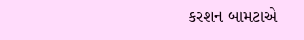કરશન બામટાએ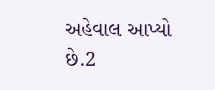અહેવાલ આપ્યો છે.2